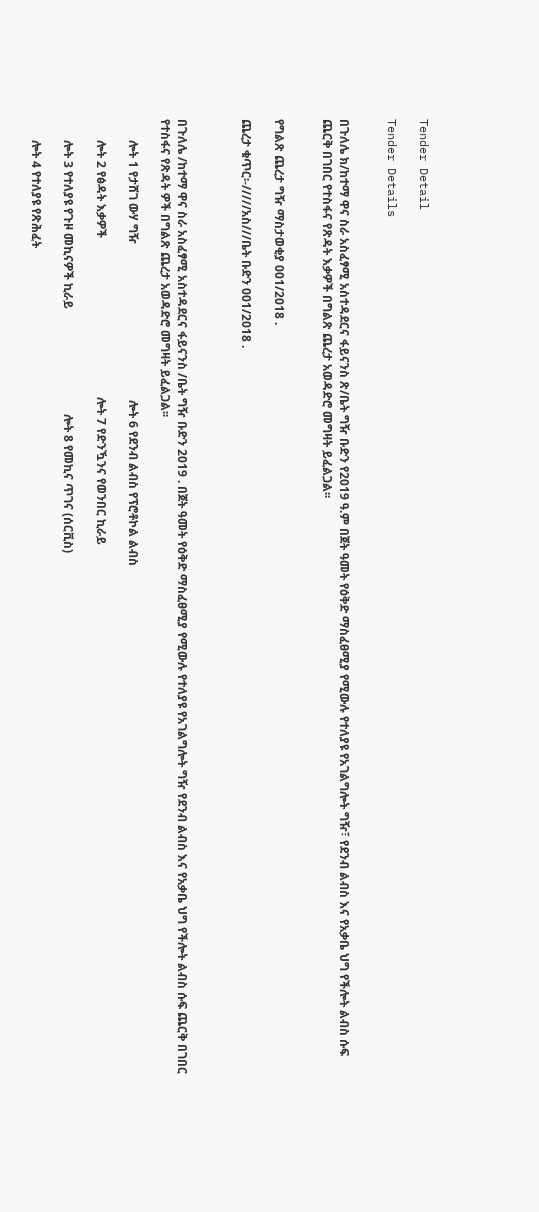Tender Detail

Tender Details


በጉለሌ ክ/ከተማ ዋና ስራ አስፈፃሚ አስተዳደርና ፋይናንስ ጽ/ቤት ግዥ ቡድን የ2019 ዓ.ም በጀት ዓመት የዕቅድ ማስፈፀሚያ የሚውሉ የተለያዩ የአገልግሎት ግዥ፣ የደንብ ልብስ እና የአቃቤ ህግ የችሎት ልብስ ሱፍ ጨርቅ በገበር የተስፋና የጽዳት እቃዎች በግልጽ ጨረታ አወዳድሮ መግዛት ይፈልጋል፡፡


የግልጽ ጨረታ ግዥ ማስታወቂያ 001/2018 .

ጨረታ ቁጥር፡-/////አስ///ቤት ቡድን 001/2018 .



በጉለሌ /ከተማ ዋና ስራ አስፈፃሚ አስተዳደርና ፋይናንስ /ቤት ግዥ ቡድን 2019 . በጀት ዓመት የዕቅድ ማስፈፀሚያ የሚውሉ የተለያዩ የአገልግሎት ግዥ የደንብ ልብስ እና የአቃቤ ህግ የችሎት ልብስ ሱፍ ጨርቅ በገበር የተስፋና የጽዳት ዎች በግልጽ ጨረታ አወዳድሮ መግዛት ይፈልጋል፡፡

       ሎት 1 የታሸገ ውሃ ግዥ                                                    ሎት 6 የደንብ ልብስ የፕሮቶኮል ልብስ

       ሎት 2 የፅዳት እቃዎች                                                     ሎት 7 የድንዃንና የወንበር ኪራይ

       ሎት 3 የተለያዩ የጉዞ መኪናዎች ኪራይ                                   ሎት 8 የመኪና ጥገና (ሰርቪስ)

       ሎት 4 የተለያዩ የጽሕፈት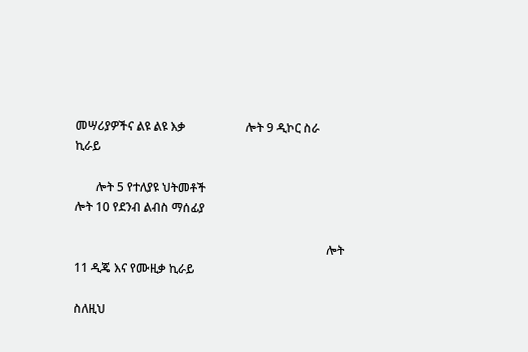መሣሪያዎችና ልዩ ልዩ እቃ                    ሎት 9 ዲኮር ስራ ኪራይ

       ሎት 5 የተለያዩ ህትመቶች                                                ሎት 10 የደንብ ልብስ ማሰፊያ

                                                                                    ሎት 11 ዲጄ እና የሙዚቃ ኪራይ

ስለዚህ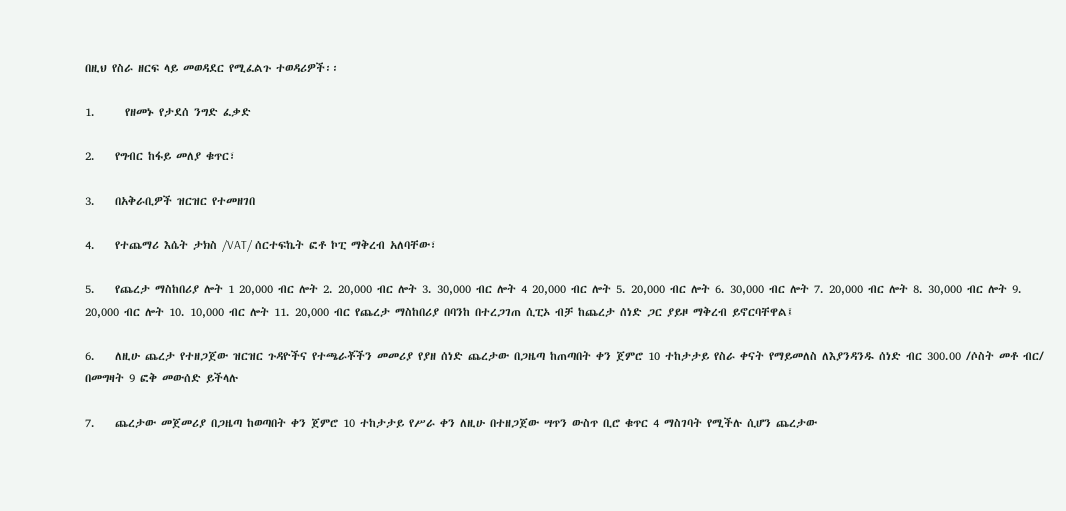በዚህ የስራ ዘርፍ ላይ መወዳደር የሚፈልጉ ተወዳሪዎች፡፡

1.      የዘመኑ የታደሰ ንግድ ፈቃድ

2.    የግብር ከፋይ መለያ ቁጥር፣

3.    በአቅራቢዎች ዝርዝር የተመዘገበ

4.    የተጨማሪ እሴት ታክስ /VAT/ ሰርተፍኬት ፎቶ ኮፒ ማቅረብ አለባቸው፣

5.    የጨረታ ማስከበሪያ ሎት 1 20,000 ብር ሎት 2. 20,000 ብር ሎት 3. 30,000 ብር ሎት 4 20,000 ብር ሎት 5. 20,000 ብር ሎት 6. 30,000 ብር ሎት 7. 20,000 ብር ሎት 8. 30,000 ብር ሎት 9. 20,000 ብር ሎት 10. 10,000 ብር ሎት 11. 20,000 ብር የጨረታ ማስከበሪያ በባንከ በተረጋገጠ ሲፒኦ ብቻ ከጨረታ ሰነድ ጋር ያይዞ ማቅረብ ይኖርባቸዋል፤

6.    ለዚሁ ጨረታ የተዘጋጀው ዝርዝር ጉዳዮችና የተጫራቾችን መመሪያ የያዘ ሰነድ ጨረታው በጋዜጣ ከጠጣበት ቀን ጀምሮ 10 ተከታታይ የስራ ቀናት የማይመለስ ለእያንዳንዱ ሰነድ ብር 300.00 /ሶስት መቶ ብር/ በመግዛት 9 ፎቅ መውሰድ ይችላሉ

7.    ጨረታው መጀመሪያ በጋዜጣ ከወጣበት ቀን ጀምሮ 10 ተከታታይ የሥራ ቀን ለዚሁ በተዘጋጀው ሣጥን ውስጥ ቢሮ ቁጥር 4 ማስገባት የሚችሉ ሲሆን ጨረታው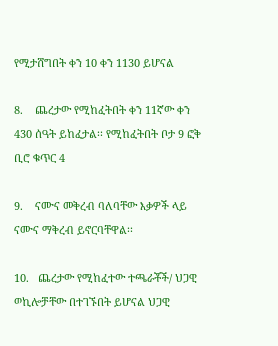የሚታሸግበት ቀን 10 ቀን 1130 ይሆናል

8.    ጨረታው የሚከፈትበት ቀን 11ኛው ቀን 430 ሰዓት ይከፈታል፡፡ የሚከፈትበት ቦታ 9 ፎቅ ቢሮ ቁጥር 4

9.    ናሙና መቅረብ ባለባቸው እቃዎች ላይ ናሙና ማቅረብ ይኖርባቸዋል፡፡

10.   ጨረታው የሚከፈተው ተጫራቾች/ ህጋዊ ወኪሎቻቸው በተገኙበት ይሆናል ህጋዊ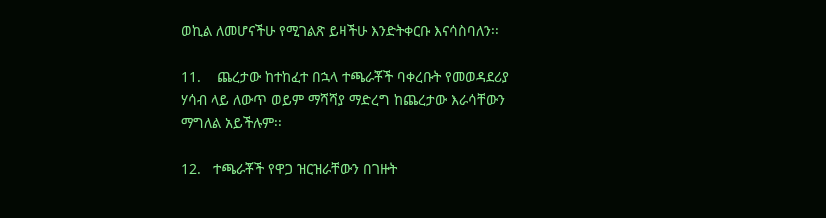ወኪል ለመሆናችሁ የሚገልጽ ይዛችሁ እንድትቀርቡ እናሳስባለን፡፡

11.    ጨረታው ከተከፈተ በኋላ ተጫራቾች ባቀረቡት የመወዳደሪያ ሃሳብ ላይ ለውጥ ወይም ማሻሻያ ማድረግ ከጨረታው እራሳቸውን ማግለል አይችሉም፡፡

12.   ተጫራቾች የዋጋ ዝርዝራቸውን በገዙት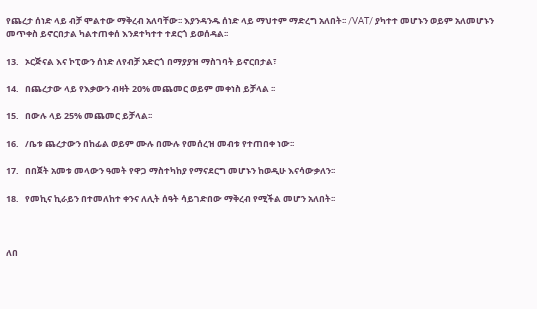የጨረታ ሰነድ ላይ ብቻ ሞልተው ማቅረብ አለባቸው፡፡ እያንዳንዱ ሰነድ ላይ ማህተም ማድረግ አለበት፡፡ /VAT/ ያካተተ መሆኑን ወይም አለመሆኑን መጥቀስ ይኖርበታል ካልተጠቀሰ እንደተካተተ ተደርጎ ይወሰዳል፡፡

13.   ኦርጅናል እና ኮፒውን ሰነድ ለየብቻ አድርጎ በማያያዝ ማስገባት ይኖርበታል፣

14.   በጨረታው ላይ የእቃውን ብዛት 20% መጨመር ወይም መቀነስ ይቻላል ፡፡

15.   በውሉ ላይ 25% መጨመር ይቻላል፡፡

16.   /ቤቱ ጨረታውን በከፊል ወይም ሙሉ በሙሉ የመሰረዝ መብቱ የተጠበቀ ነው፡፡

17.   በበጀት አመቱ መላውን ዓመት የዋጋ ማስተካከያ የማናደርግ መሆኑን ከወዲሁ እናሳውቃለን፡፡

18.   የመኪና ኪራይን በተመለከተ ቀንና ለሊት ሰዓት ሳይገድበው ማቅረብ የሚችል መሆን አለበት፡፡



ለበ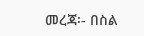መረጃ፡- በስል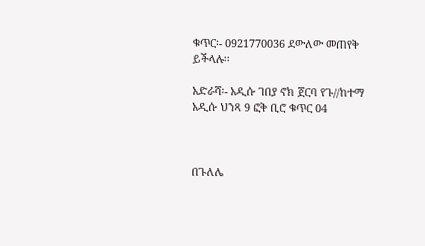ቁጥር፡- 0921770036 ደውለው መጠየቅ ይችላሉ፡፡

አድራሻ፡- አዲሱ ገበያ ኖክ ጀርባ የጉ//ከተማ አዲሱ ህንጻ 9 ፎቅ ቢሮ ቁጥር 04



በጉለሌ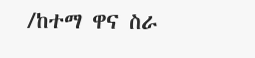/ከተማ ዋና ስራ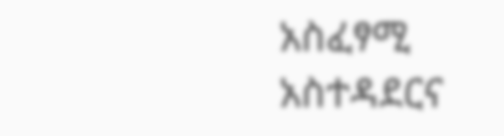አስፈፃሚ አስተዳደርና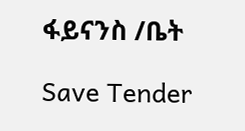ፋይናንስ /ቤት

Save Tender